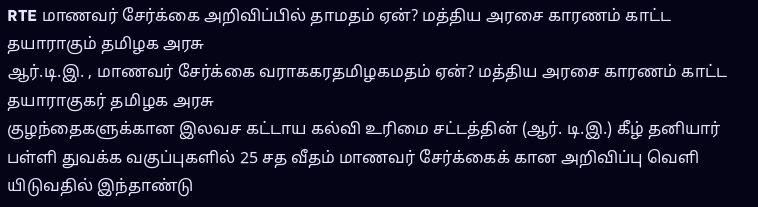RTE மாணவர் சேர்க்கை அறிவிப்பில் தாமதம் ஏன்? மத்திய அரசை காரணம் காட்ட தயாராகும் தமிழக அரசு
ஆர்.டி.இ. , மாணவர் சேர்க்கை வராககரதமிழகமதம் ஏன்? மத்திய அரசை காரணம் காட்ட தயாராகுகர் தமிழக அரசு
குழந்தைகளுக்கான இலவச கட்டாய கல்வி உரிமை சட்டத்தின் (ஆர். டி.இ.) கீழ் தனியார் பள்ளி துவக்க வகுப்புகளில் 25 சத வீதம் மாணவர் சேர்க்கைக் கான அறிவிப்பு வெளி யிடுவதில் இந்தாண்டு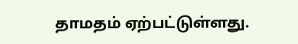தாமதம் ஏற்பட்டுள்ளது.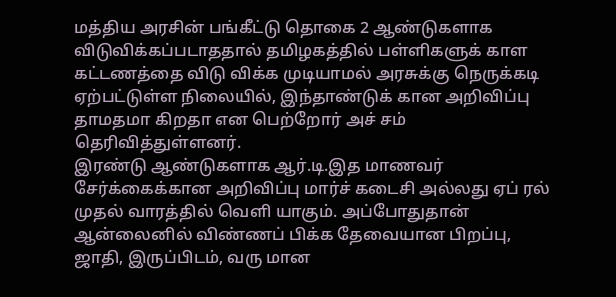மத்திய அரசின் பங்கீட்டு தொகை 2 ஆண்டுகளாக விடுவிக்கப்படாததால் தமிழகத்தில் பள்ளிகளுக் காள கட்டணத்தை விடு விக்க முடியாமல் அரசுக்கு நெருக்கடி ஏற்பட்டுள்ள நிலையில், இந்தாண்டுக் கான அறிவிப்பு தாமதமா கிறதா என பெற்றோர் அச் சம் தெரிவித்துள்ளனர்.
இரண்டு ஆண்டுகளாக ஆர்.டி.இத மாணவர் சேர்க்கைக்கான அறிவிப்பு மார்ச் கடைசி அல்லது ஏப் ரல் முதல் வாரத்தில் வெளி யாகும். அப்போதுதான் ஆன்லைனில் விண்ணப் பிக்க தேவையான பிறப்பு, ஜாதி, இருப்பிடம், வரு மான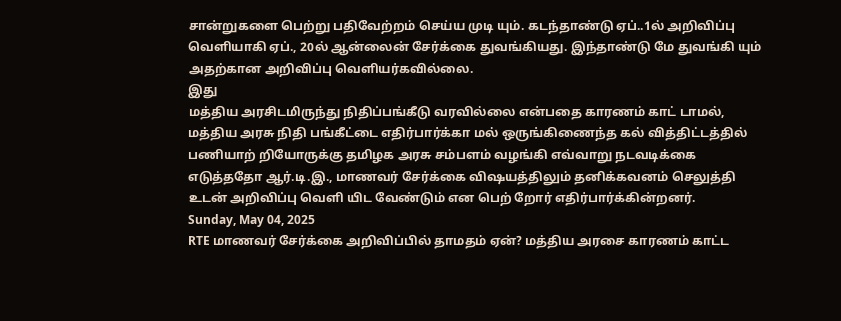சான்றுகளை பெற்று பதிவேற்றம் செய்ய முடி யும். கடந்தாண்டு ஏப்..1ல் அறிவிப்பு வெளியாகி ஏப்., 20ல் ஆன்லைன் சேர்க்கை துவங்கியது. இந்தாண்டு மே துவங்கி யும் அதற்கான அறிவிப்பு வெளியர்கவில்லை.
இது
மத்திய அரசிடமிருந்து நிதிப்பங்கீடு வரவில்லை என்பதை காரணம் காட் டாமல், மத்திய அரசு நிதி பங்கீட்டை எதிர்பார்க்கா மல் ஒருங்கிணைந்த கல் வித்திட்டத்தில் பணியாற் றியோருக்கு தமிழக அரசு சம்பளம் வழங்கி எவ்வாறு நடவடிக்கை எடுத்ததோ ஆர்.டி.இ., மாணவர் சேர்க்கை விஷயத்திலும் தனிக்கவனம் செலுத்தி உடன் அறிவிப்பு வெளி யிட வேண்டும் என பெற் றோர் எதிர்பார்க்கின்றனர்.
Sunday, May 04, 2025
RTE மாணவர் சேர்க்கை அறிவிப்பில் தாமதம் ஏன்? மத்திய அரசை காரணம் காட்ட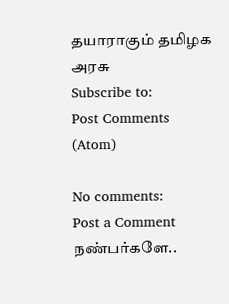தயாராகும் தமிழக அரசு
Subscribe to:
Post Comments (Atom)

No comments:
Post a Comment
நண்பர்களே..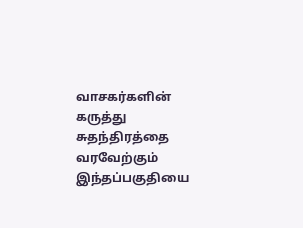வாசகர்களின் கருத்து சுதந்திரத்தை வரவேற்கும் இந்தப்பகுதியை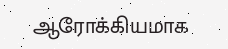ஆரோக்கியமாக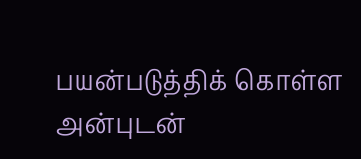பயன்படுத்திக் கொள்ள அன்புடன்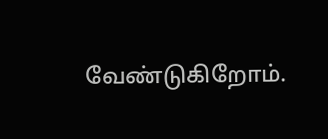வேண்டுகிறோம்.